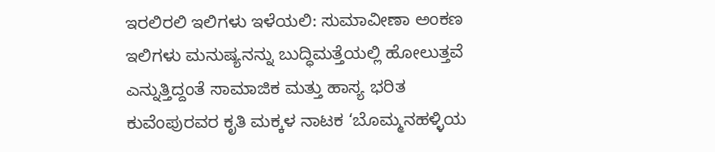ಇರಲಿರಲಿ ಇಲಿಗಳು ಇಳೆಯಲಿ: ಸುಮಾವೀಣಾ ಅಂಕಣ
ಇಲಿಗಳು ಮನುಷ್ಯನನ್ನು ಬುದ್ಧಿಮತ್ತೆಯಲ್ಲಿ ಹೋಲುತ್ತವೆ ಎನ್ನುತ್ತಿದ್ದಂತೆ ಸಾಮಾಜಿಕ ಮತ್ತು ಹಾಸ್ಯ ಭರಿತ ಕುವೆಂಪುರವರ ಕೃತಿ ಮಕ್ಕಳ ನಾಟಕ ‘ಬೊಮ್ಮನಹಳ್ಳಿಯ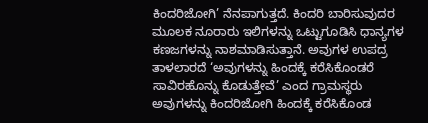ಕಿಂದರಿಜೋಗಿ’ ನೆನಪಾಗುತ್ತದೆ. ಕಿಂದರಿ ಬಾರಿಸುವುದರ ಮೂಲಕ ನೂರಾರು ಇಲಿಗಳನ್ನು ಒಟ್ಟುಗೂಡಿಸಿ ಧಾನ್ಯಗಳ ಕಣಜಗಳನ್ನು ನಾಶಮಾಡಿಸುತ್ತಾನೆ. ಅವುಗಳ ಉಪದ್ರ ತಾಳಲಾರದೆ ‘ಅವುಗಳನ್ನು ಹಿಂದಕ್ಕೆ ಕರೆಸಿಕೊಂಡರೆ ಸಾವಿರಹೊನ್ನು ಕೊಡುತ್ತೇವೆ’ ಎಂದ ಗ್ರಾಮಸ್ಥರು ಅವುಗಳನ್ನು ಕಿಂದರಿಜೋಗಿ ಹಿಂದಕ್ಕೆ ಕರೆಸಿಕೊಂಡ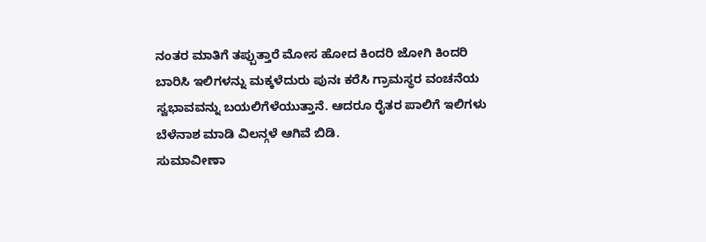ನಂತರ ಮಾತಿಗೆ ತಪ್ಪುತ್ತಾರೆ ಮೋಸ ಹೋದ ಕಿಂದರಿ ಜೋಗಿ ಕಿಂದರಿ ಬಾರಿಸಿ ಇಲಿಗಳನ್ನು ಮಕ್ಕಳೆದುರು ಪುನಃ ಕರೆಸಿ ಗ್ರಾಮಸ್ಥರ ವಂಚನೆಯ ಸ್ವಭಾವವನ್ನು ಬಯಲಿಗೆಳೆಯುತ್ತಾನೆ. ಆದರೂ ರೈತರ ಪಾಲಿಗೆ ಇಲಿಗಳು ಬೆಳೆನಾಶ ಮಾಡಿ ವಿಲನ್ಗಳೆ ಆಗಿವೆ ಬಿಡಿ.
ಸುಮಾವೀಣಾ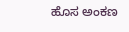ಹೊಸ ಅಂಕಣ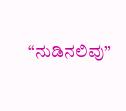“ನುಡಿನಲಿವು”